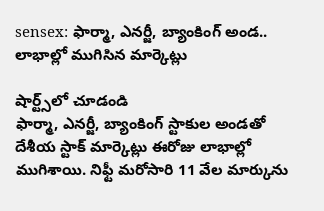sensex: ఫార్మా, ఎనర్జీ, బ్యాంకింగ్ అండ.. లాభాల్లో ముగిసిన మార్కెట్లు

షార్ట్స్‌లో చూడండి
ఫార్మా, ఎనర్జీ, బ్యాంకింగ్ స్టాకుల అండతో దేశీయ స్టాక్ మార్కెట్లు ఈరోజు లాభాల్లో ముగిశాయి. నిఫ్టీ మరోసారి 11 వేల మార్కును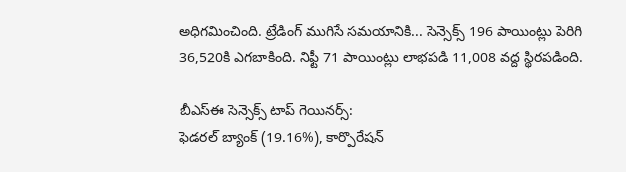అధిగమించింది. ట్రేడింగ్ ముగిసే సమయానికి... సెన్సెక్స్ 196 పాయింట్లు పెరిగి 36,520కి ఎగబాకింది. నిఫ్టీ 71 పాయింట్లు లాభపడి 11,008 వద్ద స్థిరపడింది.

బీఎస్ఈ సెన్సెక్స్ టాప్ గెయినర్స్:
ఫెడరల్ బ్యాంక్ (19.16%), కార్పొరేషన్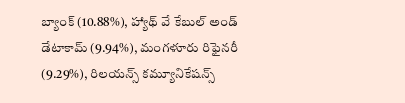బ్యాంక్ (10.88%), హ్యాథ్ వే కేబుల్ అండ్ డేటాకామ్ (9.94%), మంగళూరు రిఫైనరీ (9.29%), రిలయన్స్ కమ్యూనికేషన్స్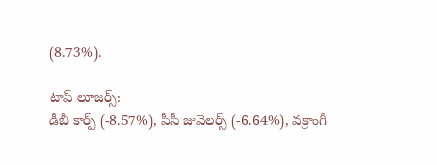(8.73%).

టాప్ లూజర్స్:
డీబీ కార్ప్ (-8.57%), పీసీ జువెలర్స్ (-6.64%), వక్రాంగీ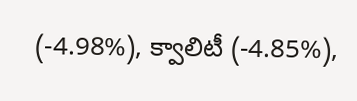(-4.98%), క్వాలిటీ (-4.85%),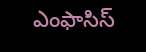ఎంఫాసిస్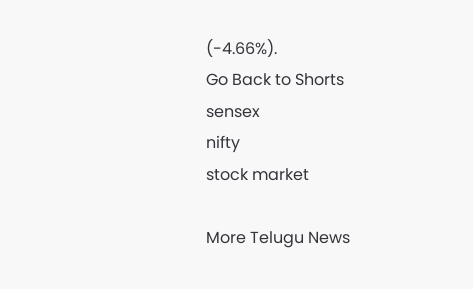(-4.66%).
Go Back to Shorts
sensex
nifty
stock market

More Telugu News